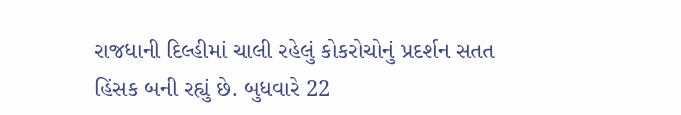રાજધાની દિલ્હીમાં ચાલી રહેલું કોકરોચોનું પ્રદર્શન સતત હિંસક બની રહ્યું છે. બુધવારે 22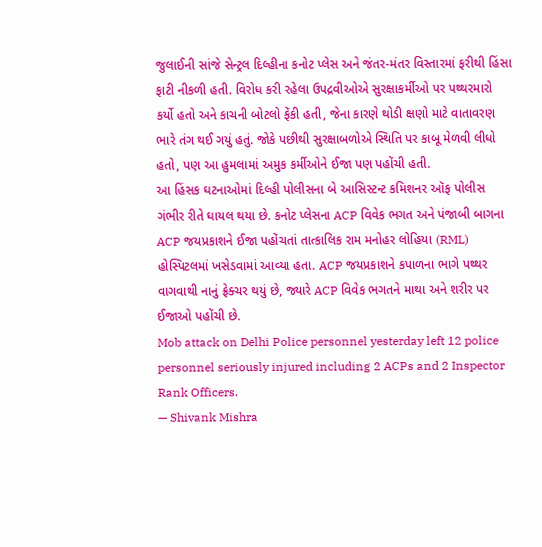જુલાઈની સાંજે સેન્ટ્રલ દિલ્હીના કનોટ પ્લેસ અને જંતર-મંતર વિસ્તારમાં ફરીથી હિંસા ફાટી નીકળી હતી. વિરોધ કરી રહેલા ઉપદ્રવીઓએ સુરક્ષાકર્મીઓ પર પથ્થરમારો કર્યો હતો અને કાચની બોટલો ફેંકી હતી, જેના કારણે થોડી ક્ષણો માટે વાતાવરણ ભારે તંગ થઈ ગયું હતું. જોકે પછીથી સુરક્ષાબળોએ સ્થિતિ પર કાબૂ મેળવી લીધો હતો, પણ આ હુમલામાં અમુક કર્મીઓને ઈજા પણ પહોંચી હતી.
આ હિંસક ઘટનાઓમાં દિલ્હી પોલીસના બે આસિસ્ટન્ટ કમિશનર ઑફ પોલીસ ગંભીર રીતે ઘાયલ થયા છે. કનોટ પ્લેસના ACP વિવેક ભગત અને પંજાબી બાગના ACP જયપ્રકાશને ઈજા પહોંચતાં તાત્કાલિક રામ મનોહર લોહિયા (RML) હોસ્પિટલમાં ખસેડવામાં આવ્યા હતા. ACP જયપ્રકાશને કપાળના ભાગે પથ્થર વાગવાથી નાનું ફ્રેક્ચર થયું છે, જ્યારે ACP વિવેક ભગતને માથા અને શરીર પર ઈજાઓ પહોંચી છે.
Mob attack on Delhi Police personnel yesterday left 12 police personnel seriously injured including 2 ACPs and 2 Inspector Rank Officers.
— Shivank Mishra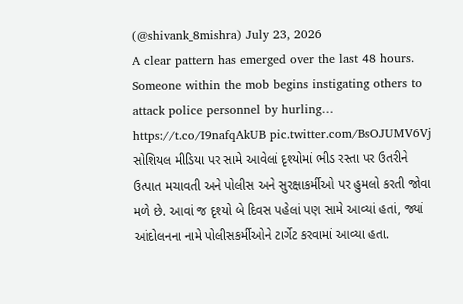(@shivank_8mishra) July 23, 2026
A clear pattern has emerged over the last 48 hours. Someone within the mob begins instigating others to attack police personnel by hurling… https://t.co/I9nafqAkUB pic.twitter.com/BsOJUMV6Vj
સોશિયલ મીડિયા પર સામે આવેલાં દૃશ્યોમાં ભીડ રસ્તા પર ઉતરીને ઉત્પાત મચાવતી અને પોલીસ અને સુરક્ષાકર્મીઓ પર હુમલો કરતી જોવા મળે છે. આવાં જ દૃશ્યો બે દિવસ પહેલાં પણ સામે આવ્યાં હતાં, જ્યાં આંદોલનના નામે પોલીસકર્મીઓને ટાર્ગેટ કરવામાં આવ્યા હતા.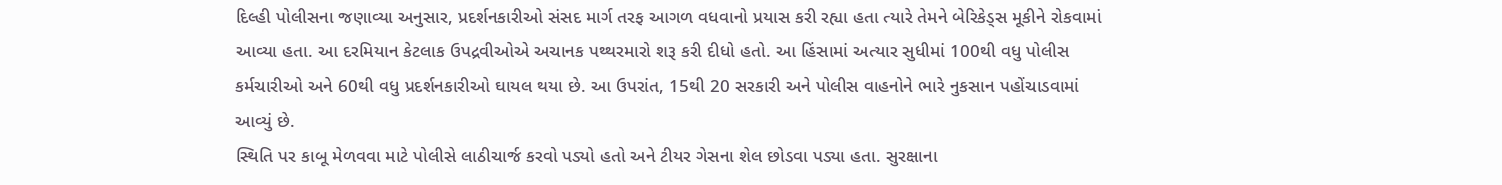દિલ્હી પોલીસના જણાવ્યા અનુસાર, પ્રદર્શનકારીઓ સંસદ માર્ગ તરફ આગળ વધવાનો પ્રયાસ કરી રહ્યા હતા ત્યારે તેમને બેરિકેડ્સ મૂકીને રોકવામાં આવ્યા હતા. આ દરમિયાન કેટલાક ઉપદ્રવીઓએ અચાનક પથ્થરમારો શરૂ કરી દીધો હતો. આ હિંસામાં અત્યાર સુધીમાં 100થી વધુ પોલીસ કર્મચારીઓ અને 60થી વધુ પ્રદર્શનકારીઓ ઘાયલ થયા છે. આ ઉપરાંત, 15થી 20 સરકારી અને પોલીસ વાહનોને ભારે નુકસાન પહોંચાડવામાં આવ્યું છે.
સ્થિતિ પર કાબૂ મેળવવા માટે પોલીસે લાઠીચાર્જ કરવો પડ્યો હતો અને ટીયર ગેસના શેલ છોડવા પડ્યા હતા. સુરક્ષાના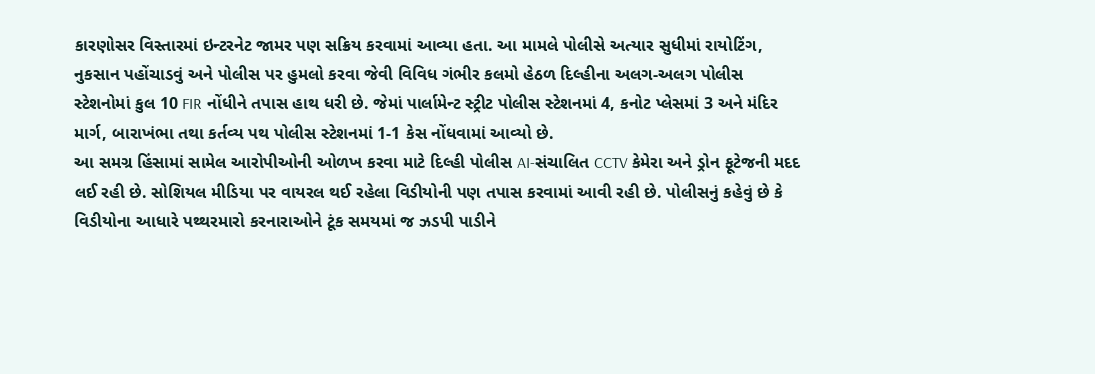કારણોસર વિસ્તારમાં ઇન્ટરનેટ જામર પણ સક્રિય કરવામાં આવ્યા હતા. આ મામલે પોલીસે અત્યાર સુધીમાં રાયોટિંગ, નુકસાન પહોંચાડવું અને પોલીસ પર હુમલો કરવા જેવી વિવિધ ગંભીર કલમો હેઠળ દિલ્હીના અલગ-અલગ પોલીસ સ્ટેશનોમાં કુલ 10 FIR નોંધીને તપાસ હાથ ધરી છે. જેમાં પાર્લામેન્ટ સ્ટ્રીટ પોલીસ સ્ટેશનમાં 4, કનોટ પ્લેસમાં 3 અને મંદિર માર્ગ, બારાખંભા તથા કર્તવ્ય પથ પોલીસ સ્ટેશનમાં 1-1 કેસ નોંધવામાં આવ્યો છે.
આ સમગ્ર હિંસામાં સામેલ આરોપીઓની ઓળખ કરવા માટે દિલ્હી પોલીસ AI-સંચાલિત CCTV કેમેરા અને ડ્રોન ફૂટેજની મદદ લઈ રહી છે. સોશિયલ મીડિયા પર વાયરલ થઈ રહેલા વિડીયોની પણ તપાસ કરવામાં આવી રહી છે. પોલીસનું કહેવું છે કે વિડીયોના આધારે પથ્થરમારો કરનારાઓને ટૂંક સમયમાં જ ઝડપી પાડીને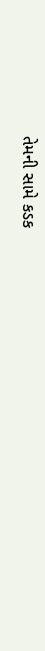તેમની સામે કડક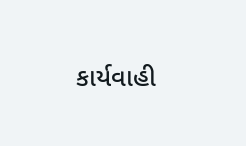કાર્યવાહી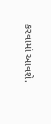કરવામાં આવશે.